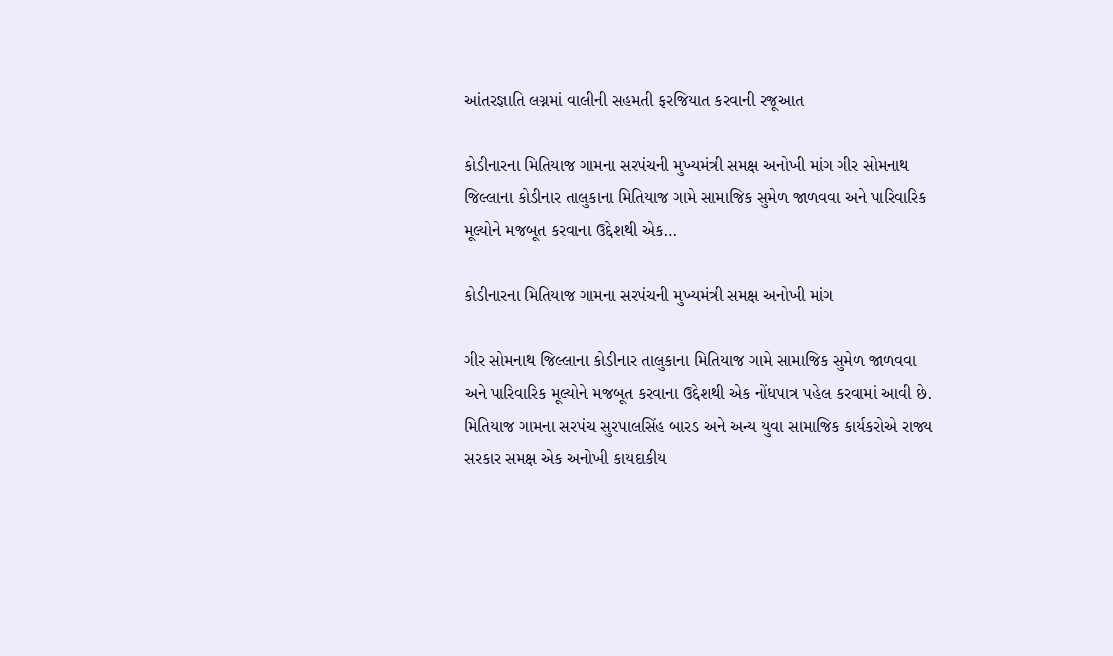આંતરજ્ઞાતિ લગ્નમાં વાલીની સહમતી ફરજિયાત કરવાની રજૂઆત

કોડીનારના મિતિયાજ ગામના સરપંચની મુખ્યમંત્રી સમક્ષ અનોખી માંગ ગીર સોમનાથ જિલ્લાના કોડીનાર તાલુકાના મિતિયાજ ગામે સામાજિક સુમેળ જાળવવા અને પારિવારિક મૂલ્યોને મજબૂત કરવાના ઉદ્દેશથી એક…

કોડીનારના મિતિયાજ ગામના સરપંચની મુખ્યમંત્રી સમક્ષ અનોખી માંગ

ગીર સોમનાથ જિલ્લાના કોડીનાર તાલુકાના મિતિયાજ ગામે સામાજિક સુમેળ જાળવવા અને પારિવારિક મૂલ્યોને મજબૂત કરવાના ઉદ્દેશથી એક નોંધપાત્ર પહેલ કરવામાં આવી છે. મિતિયાજ ગામના સરપંચ સુરપાલસિંહ બારડ અને અન્ય યુવા સામાજિક કાર્યકરોએ રાજ્ય સરકાર સમક્ષ એક અનોખી કાયદાકીય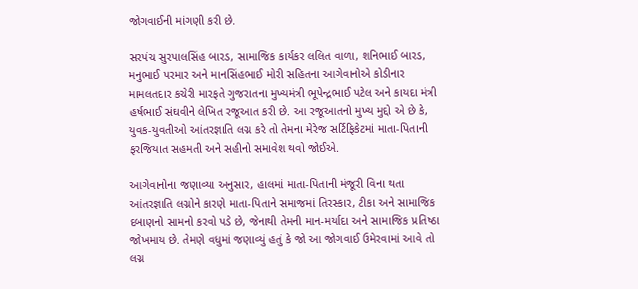જોગવાઈની માંગણી કરી છે.

સરપંચ સુરપાલસિંહ બારડ, સામાજિક કાર્યકર લલિત વાળા, શનિભાઈ બારડ, મનુભાઈ પરમાર અને માનસિંહભાઈ મોરી સહિતના આગેવાનોએ કોડીનાર મામલતદાર કચેરી મારફતે ગુજરાતના મુખ્યમંત્રી ભૂપેન્દ્રભાઈ પટેલ અને કાયદા મંત્રી હર્ષભાઈ સંઘવીને લેખિત રજૂઆત કરી છે. આ રજૂઆતનો મુખ્ય મુદ્દો એ છે કે, યુવક-યુવતીઓ આંતરજ્ઞાતિ લગ્ન કરે તો તેમના મેરેજ સર્ટિફિકેટમાં માતા-પિતાની ફરજિયાત સહમતી અને સહીનો સમાવેશ થવો જોઈએ.

આગેવાનોના જણાવ્યા અનુસાર, હાલમાં માતા-પિતાની મંજૂરી વિના થતા આંતરજ્ઞાતિ લગ્નોને કારણે માતા-પિતાને સમાજમાં તિરસ્કાર, ટીકા અને સામાજિક દબાણનો સામનો કરવો પડે છે, જેનાથી તેમની માન-મર્યાદા અને સામાજિક પ્રતિષ્ઠા જોખમાય છે. તેમણે વધુમાં જણાવ્યું હતું કે જો આ જોગવાઈ ઉમેરવામાં આવે તો લગ્ન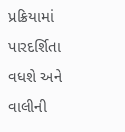પ્રક્રિયામાં પારદર્શિતા વધશે અને વાલીની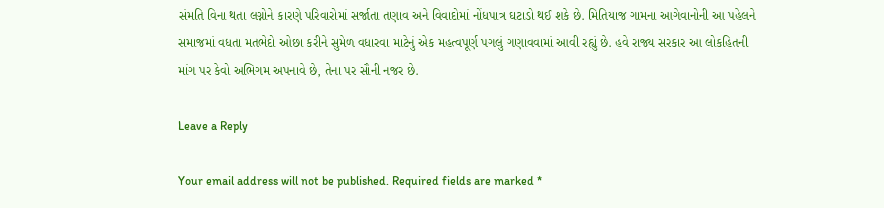સંમતિ વિના થતા લગ્નોને કારણે પરિવારોમાં સર્જાતા તણાવ અને વિવાદોમાં નોંધપાત્ર ઘટાડો થઈ શકે છે. મિતિયાજ ગામના આગેવાનોની આ પહેલને સમાજમાં વધતા મતભેદો ઓછા કરીને સુમેળ વધારવા માટેનું એક મહત્વપૂર્ણ પગલું ગણાવવામાં આવી રહ્યું છે. હવે રાજ્ય સરકાર આ લોકહિતની માંગ પર કેવો અભિગમ અપનાવે છે, તેના પર સૌની નજર છે.

Leave a Reply

Your email address will not be published. Required fields are marked *